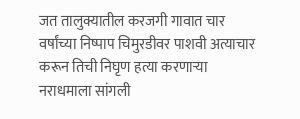जत तालुक्यातील करजगी गावात चार वर्षांच्या निष्पाप चिमुरडीवर पाशवी अत्याचार करून तिची निघृण हत्या करणाऱ्या नराधमाला सांगली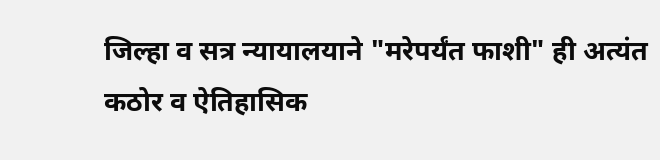जिल्हा व सत्र न्यायालयाने "मरेपर्यंत फाशी" ही अत्यंत कठोर व ऐतिहासिक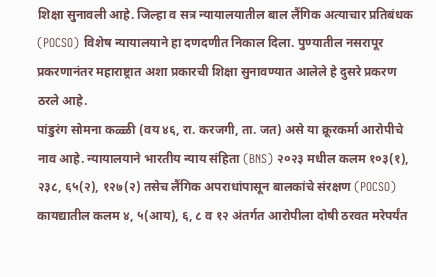शिक्षा सुनावली आहे. जिल्हा व सत्र न्यायालयातील बाल लैंगिक अत्याचार प्रतिबंधक (POCSO) विशेष न्यायालयाने हा दणदणीत निकाल दिला. पुण्यातील नसरापूर प्रकरणानंतर महाराष्ट्रात अशा प्रकारची शिक्षा सुनावण्यात आलेले हे दुसरे प्रकरण ठरले आहे.
पांडुरंग सोमना कळ्ळी (वय ४६, रा. करजगी, ता. जत) असे या क्रूरकर्मा आरोपीचे नाव आहे. न्यायालयाने भारतीय न्याय संहिता (BNS) २०२३ मधील कलम १०३(१), २३८, ६५(२), १२७(२) तसेच लैंगिक अपराधांपासून बालकांचे संरक्षण (POCSO) कायद्यातील कलम ४, ५(आय), ६, ८ व १२ अंतर्गत आरोपीला दोषी ठरवत मरेपर्यंत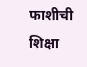फाशीची शिक्षा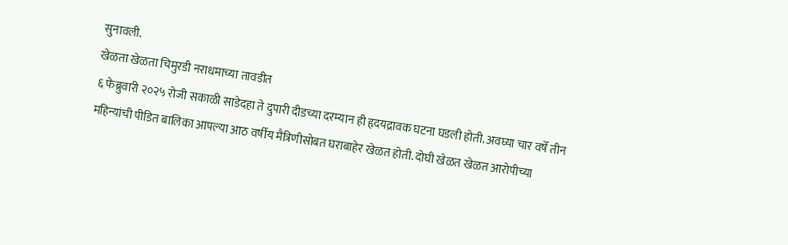सुनावली.
खेळता खेळता चिमुरडी नराधमाच्या तावडीत
६ फेब्रुवारी २०२५ रोजी सकाळी साडेदहा ते दुपारी दीडच्या दरम्यान ही हृदयद्रावक घटना घडली होती. अवघ्या चार वर्षे तीन महिन्यांची पीडित बालिका आपल्या आठ वर्षीय मैत्रिणीसोबत घराबाहेर खेळत होती. दोघी खेळत खेळत आरोपीच्या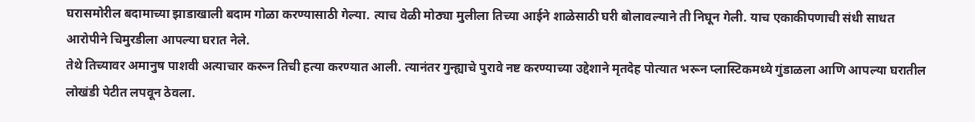घरासमोरील बदामाच्या झाडाखाली बदाम गोळा करण्यासाठी गेल्या. त्याच वेळी मोठ्या मुलीला तिच्या आईने शाळेसाठी घरी बोलावल्याने ती निघून गेली. याच एकाकीपणाची संधी साधत आरोपीने चिमुरडीला आपल्या घरात नेले.
तेथे तिच्यावर अमानुष पाशवी अत्याचार करून तिची हत्या करण्यात आली. त्यानंतर गुन्ह्याचे पुरावे नष्ट करण्याच्या उद्देशाने मृतदेह पोत्यात भरून प्लास्टिकमध्ये गुंडाळला आणि आपल्या घरातील लोखंडी पेटीत लपवून ठेवला.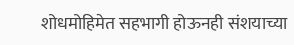शोधमोहिमेत सहभागी होऊनही संशयाच्या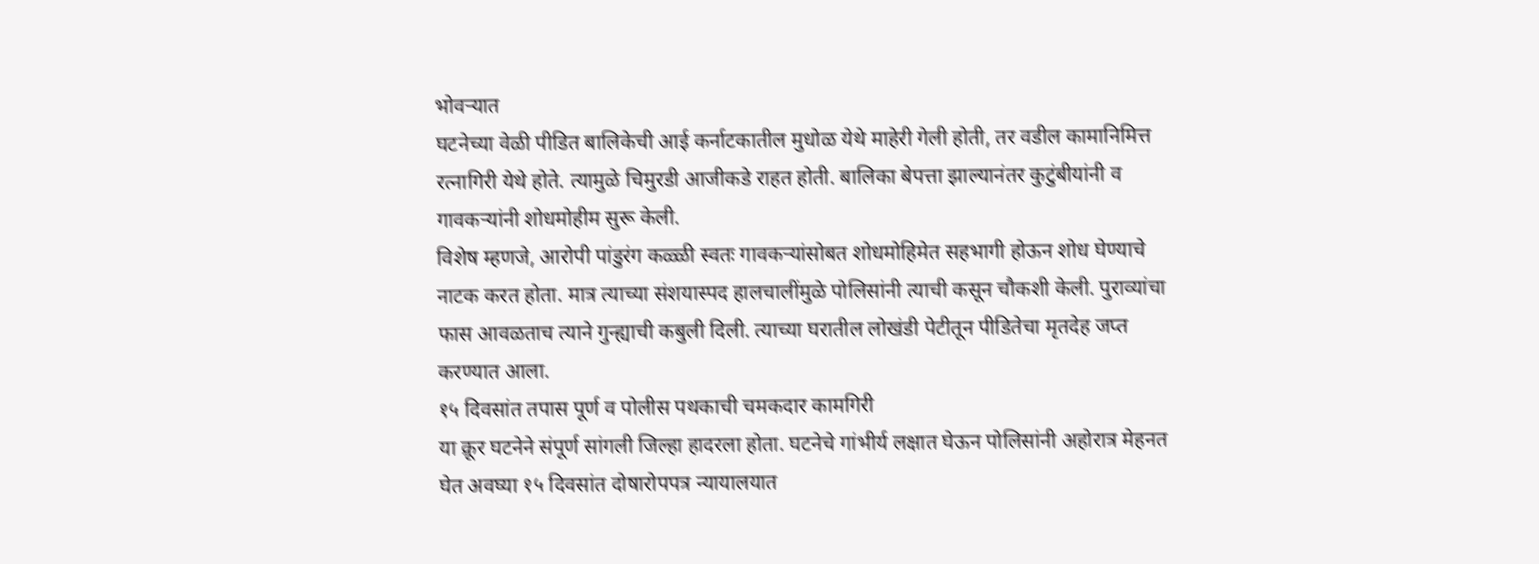भोवऱ्यात
घटनेच्या वेळी पीडित बालिकेची आई कर्नाटकातील मुधोळ येथे माहेरी गेली होती, तर वडील कामानिमित्त रत्नागिरी येथे होते. त्यामुळे चिमुरडी आजीकडे राहत होती. बालिका बेपत्ता झाल्यानंतर कुटुंबीयांनी व गावकऱ्यांनी शोधमोहीम सुरू केली.
विशेष म्हणजे, आरोपी पांडुरंग कळ्ळी स्वतः गावकऱ्यांसोबत शोधमोहिमेत सहभागी होऊन शोध घेण्याचे नाटक करत होता. मात्र त्याच्या संशयास्पद हालचालींमुळे पोलिसांनी त्याची कसून चौकशी केली. पुराव्यांचा फास आवळताच त्याने गुन्ह्याची कबुली दिली. त्याच्या घरातील लोखंडी पेटीतून पीडितेचा मृतदेह जप्त करण्यात आला.
१५ दिवसांत तपास पूर्ण व पोलीस पथकाची चमकदार कामगिरी
या क्रूर घटनेने संपूर्ण सांगली जिल्हा हादरला होता. घटनेचे गांभीर्य लक्षात घेऊन पोलिसांनी अहोरात्र मेहनत घेत अवघ्या १५ दिवसांत दोषारोपपत्र न्यायालयात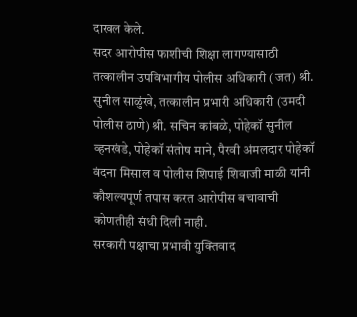दाखल केले.
सदर आरोपीस फाशीची शिक्षा लागण्यासाठी तत्कालीन उपविभागीय पोलीस अधिकारी (जत) श्री. सुनील साळुंखे, तत्कालीन प्रभारी अधिकारी (उमदी पोलीस ठाणे) श्री. सचिन कांबळे, पोहेकॉ सुनील व्हनखंडे, पोहेकॉ संतोष माने, पैरवी अंमलदार पोहेकॉ वंदना मिसाल व पोलीस शिपाई शिवाजी माळी यांनी कौशल्यपूर्ण तपास करत आरोपीस बचावाची कोणतीही संधी दिली नाही.
सरकारी पक्षाचा प्रभावी युक्तिवाद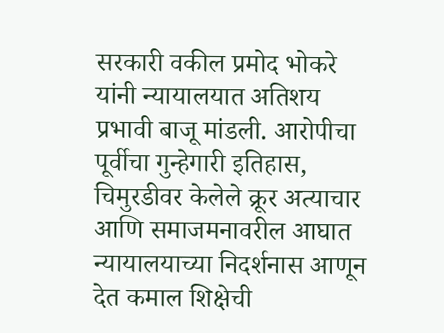सरकारी वकील प्रमोद भोकरे यांनी न्यायालयात अतिशय प्रभावी बाजू मांडली. आरोपीचा पूर्वीचा गुन्हेगारी इतिहास, चिमुरडीवर केलेले क्रूर अत्याचार आणि समाजमनावरील आघात न्यायालयाच्या निदर्शनास आणून देत कमाल शिक्षेची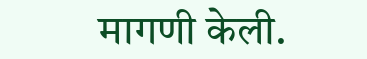मागणी केली.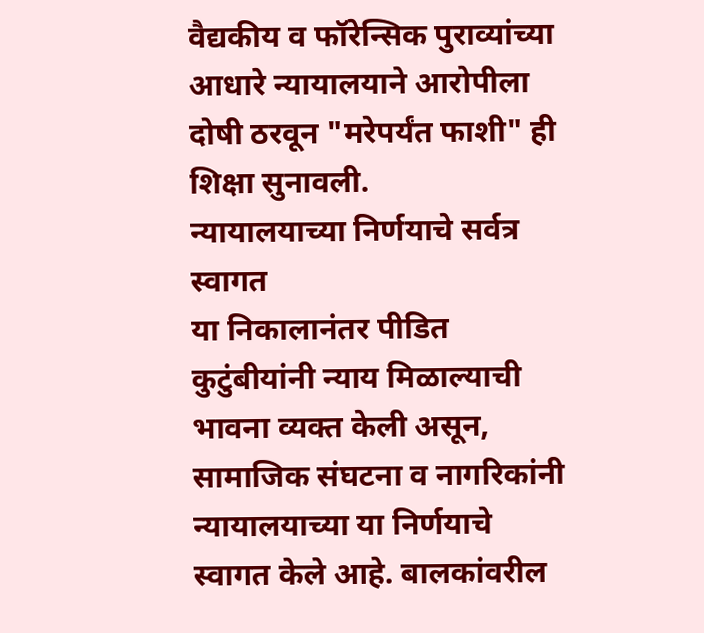वैद्यकीय व फॉरेन्सिक पुराव्यांच्या आधारे न्यायालयाने आरोपीला दोषी ठरवून "मरेपर्यंत फाशी" ही शिक्षा सुनावली.
न्यायालयाच्या निर्णयाचे सर्वत्र स्वागत
या निकालानंतर पीडित कुटुंबीयांनी न्याय मिळाल्याची भावना व्यक्त केली असून, सामाजिक संघटना व नागरिकांनी न्यायालयाच्या या निर्णयाचे स्वागत केले आहे. बालकांवरील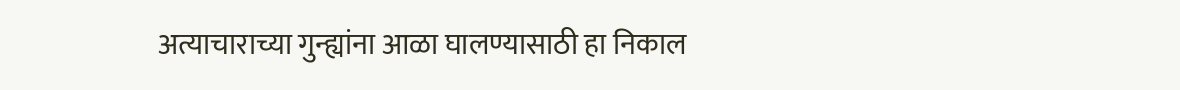अत्याचाराच्या गुन्ह्यांना आळा घालण्यासाठी हा निकाल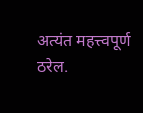अत्यंत महत्त्वपूर्ण ठरेल.